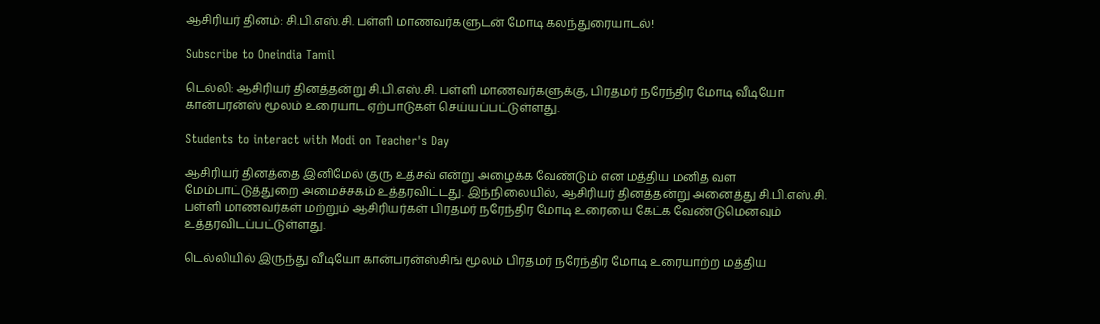ஆசிரியர் தினம்: சி.பி.எஸ்.சி. பள்ளி மாணவர்களுடன் மோடி கலந்துரையாடல்!

Subscribe to Oneindia Tamil

டெல்லி: ஆசிரியர் தினத்தன்று சி.பி.எஸ்.சி. பள்ளி மாணவர்களுக்கு, பிரதமர் நரேந்திர மோடி வீடியோ கான்பரன்ஸ் மூலம் உரையாட ஏற்பாடுகள் செய்யப்பட்டுள்ளது.

Students to interact with Modi on Teacher's Day

ஆசிரியர் தினத்தை இனிமேல் குரு உத்சவ் என்று அழைக்க வேண்டும் என மத்திய மனித வள மேம்பாட்டுத்துறை அமைச்சகம் உத்தரவிட்டது. இந்நிலையில், ஆசிரியர் தினத்தன்று அனைத்து சி.பி.எஸ்.சி. பள்ளி மாணவர்கள் மற்றும் ஆசிரியர்கள் பிரதமர் நரேந்திர மோடி உரையை கேட்க வேண்டுமெனவும் உத்தரவிடப்பட்டுள்ளது.

டெல்லியில் இருந்து வீடியோ கான்பரன்ஸ்சிங் மூலம் பிரதமர் நரேந்திர மோடி உரையாற்ற மத்திய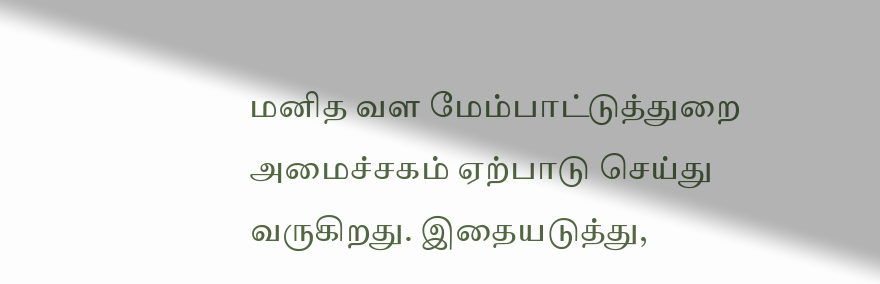மனித வள மேம்பாட்டுத்துறை அமைச்சகம் ஏற்பாடு செய்து வருகிறது. இதையடுத்து,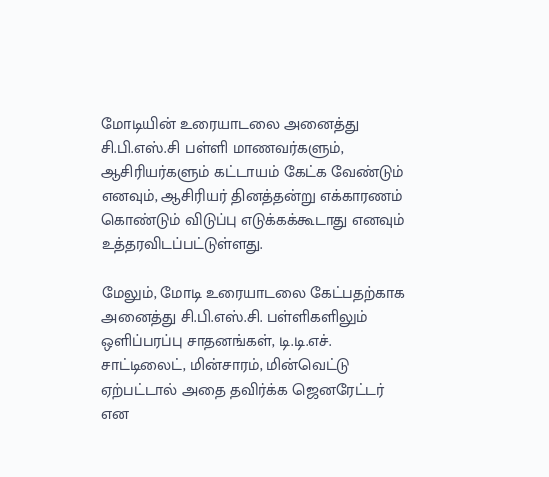மோடியின் உரையாடலை அனைத்து சி.பி.எஸ்.சி பள்ளி மாணவர்களும், ஆசிரியர்களும் கட்டாயம் கேட்க வேண்டும் எனவும், ஆசிரியர் தினத்தன்று எக்காரணம் கொண்டும் விடுப்பு எடுக்கக்கூடாது எனவும் உத்தரவிடப்பட்டுள்ளது.

மேலும், மோடி உரையாடலை கேட்பதற்காக அனைத்து சி.பி.எஸ்.சி. பள்ளிகளிலும் ஒளிப்பரப்பு சாதனங்கள், டி.டி.எச். சாட்டிலைட், மின்சாரம், மின்வெட்டு ஏற்பட்டால் அதை தவிர்க்க ஜெனரேட்டர் என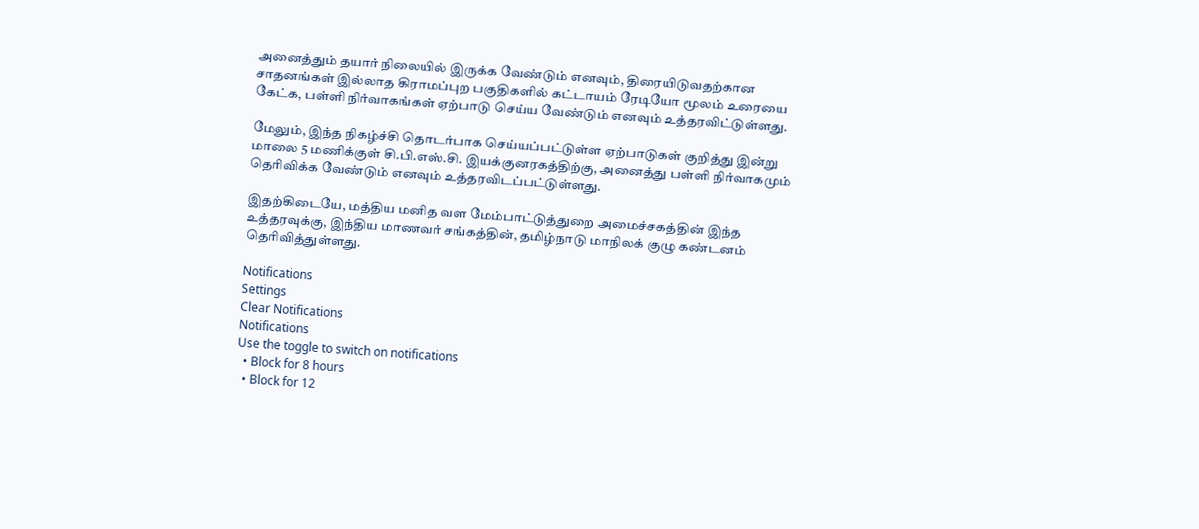அனைத்தும் தயார் நிலையில் இருக்க வேண்டும் எனவும், திரையிடுவதற்கான சாதனங்கள் இல்லாத கிராமப்புற பகுதிகளில் கட்டாயம் ரேடியோ மூலம் உரையை கேட்க, பள்ளி நிர்வாகங்கள் ஏற்பாடு செய்ய வேண்டும் எனவும் உத்தரவிட்டுள்ளது.

மேலும், இந்த நிகழ்ச்சி தொடர்பாக செய்யப்பட்டுள்ள ஏற்பாடுகள் குறித்து இன்று மாலை 5 மணிக்குள் சி.பி.எஸ்.சி. இயக்குனரகத்திற்கு, அனைத்து பள்ளி நிர்வாகமும் தெரிவிக்க வேண்டும் எனவும் உத்தரவிடப்பட்டுள்ளது.

இதற்கிடையே, மத்திய மனித வள மேம்பாட்டுத்துறை அமைச்சகத்தின் இந்த உத்தரவுக்கு, இந்திய மாணவர் சங்கத்தின், தமிழ்நாடு மாநிலக் குழு கண்டனம் தெரிவித்துள்ளது.

Notifications
Settings
Clear Notifications
Notifications
Use the toggle to switch on notifications
  • Block for 8 hours
  • Block for 12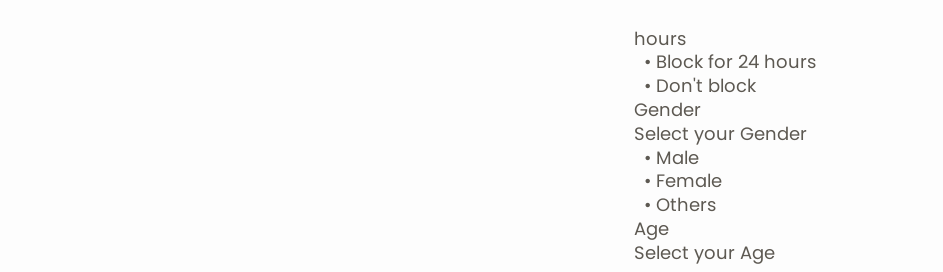hours
  • Block for 24 hours
  • Don't block
Gender
Select your Gender
  • Male
  • Female
  • Others
Age
Select your Age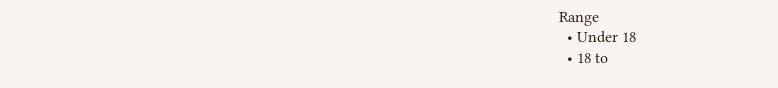Range
  • Under 18
  • 18 to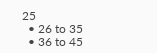25
  • 26 to 35
  • 36 to 45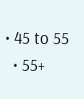• 45 to 55
  • 55+